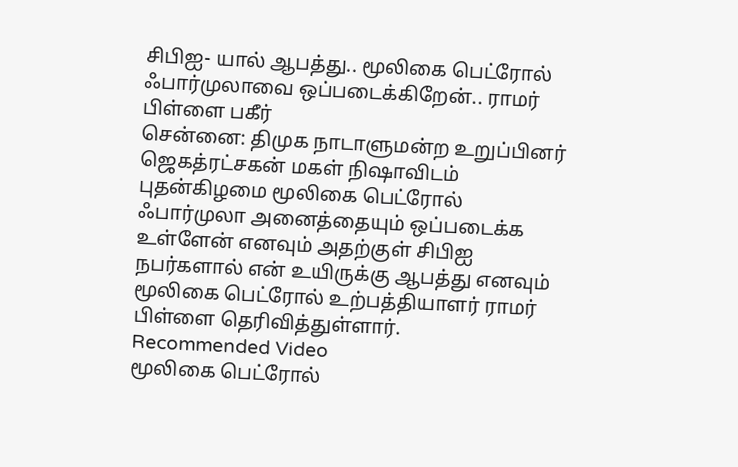சிபிஐ- யால் ஆபத்து.. மூலிகை பெட்ரோல் ஃபார்முலாவை ஒப்படைக்கிறேன்.. ராமர் பிள்ளை பகீர்
சென்னை: திமுக நாடாளுமன்ற உறுப்பினர் ஜெகத்ரட்சகன் மகள் நிஷாவிடம் புதன்கிழமை மூலிகை பெட்ரோல் ஃபார்முலா அனைத்தையும் ஒப்படைக்க உள்ளேன் எனவும் அதற்குள் சிபிஐ நபர்களால் என் உயிருக்கு ஆபத்து எனவும் மூலிகை பெட்ரோல் உற்பத்தியாளர் ராமர் பிள்ளை தெரிவித்துள்ளார்.
Recommended Video
மூலிகை பெட்ரோல்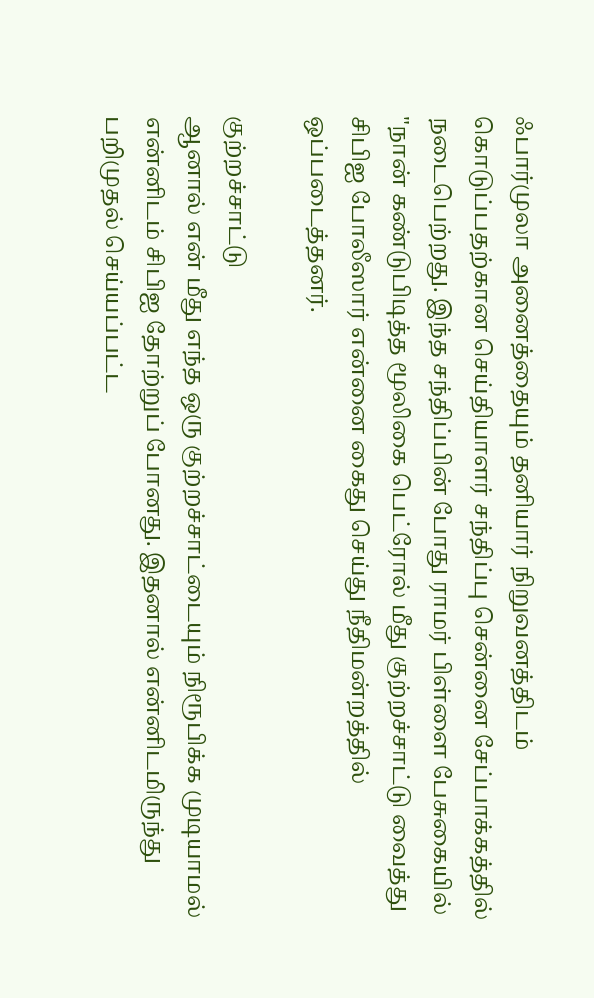ஃபார்முலா அனைத்தையும் தனியார் நிறுவனத்திடம் கொடுப்பதற்கான செய்தியாளர் சந்திப்பு சென்னை சேப்பாக்கத்தில் நடைபெற்றது. இந்த சந்திப்பின் போது ராமர் பிள்ளை பேசுகையில் "நான் கண்டுபிடித்த மூலிகை பெட்ரோல் மீது குற்றச்சாட்டு வைத்து சிபிஐ போலீஸார் என்னை கைது செய்து நீதிமன்றத்தில் ஒப்படைத்தனர்.

குற்றச்சாட்டு
ஆனால் என் மீது எந்த ஒரு குற்றச்சாட்டையும் நிரூபிக்க முடியாமல் என்னிடம் சிபிஐ தோற்றுப் போனது. இதனால் என்னிடமிருந்து பறிமுதல் செய்யப்பட்ட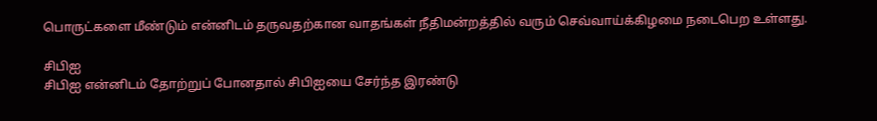பொருட்களை மீண்டும் என்னிடம் தருவதற்கான வாதங்கள் நீதிமன்றத்தில் வரும் செவ்வாய்க்கிழமை நடைபெற உள்ளது.

சிபிஐ
சிபிஐ என்னிடம் தோற்றுப் போனதால் சிபிஐயை சேர்ந்த இரண்டு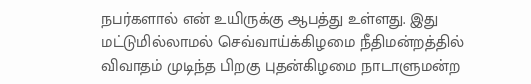நபர்களால் என் உயிருக்கு ஆபத்து உள்ளது. இது மட்டுமில்லாமல் செவ்வாய்க்கிழமை நீதிமன்றத்தில் விவாதம் முடிந்த பிறகு புதன்கிழமை நாடாளுமன்ற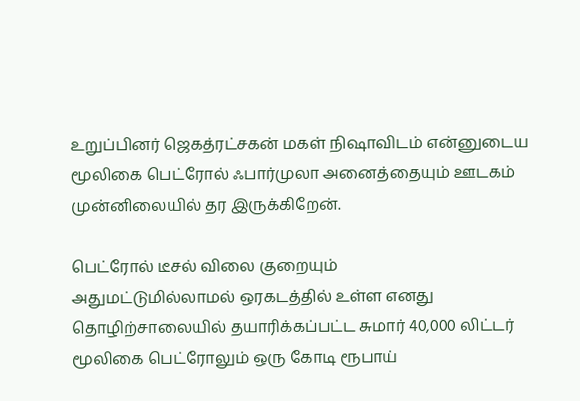உறுப்பினர் ஜெகத்ரட்சகன் மகள் நிஷாவிடம் என்னுடைய மூலிகை பெட்ரோல் ஃபார்முலா அனைத்தையும் ஊடகம் முன்னிலையில் தர இருக்கிறேன்.

பெட்ரோல் டீசல் விலை குறையும்
அதுமட்டுமில்லாமல் ஒரகடத்தில் உள்ள எனது தொழிற்சாலையில் தயாரிக்கப்பட்ட சுமார் 40,000 லிட்டர் மூலிகை பெட்ரோலும் ஒரு கோடி ரூபாய்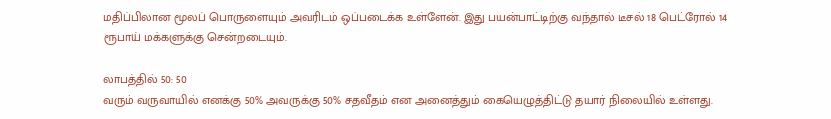மதிப்பிலான மூலப் பொருளையும் அவரிடம் ஒப்படைக்க உள்ளேன். இது பயன்பாட்டிற்கு வந்தால் டீசல் 18 பெட்ரோல் 14 ரூபாய் மக்களுக்கு சென்றடையும்.

லாபத்தில் 50: 50
வரும் வருவாயில் எனக்கு 50% அவருக்கு 50% சதவீதம் என அனைத்தும் கையெழுத்திட்டு தயார் நிலையில் உள்ளது.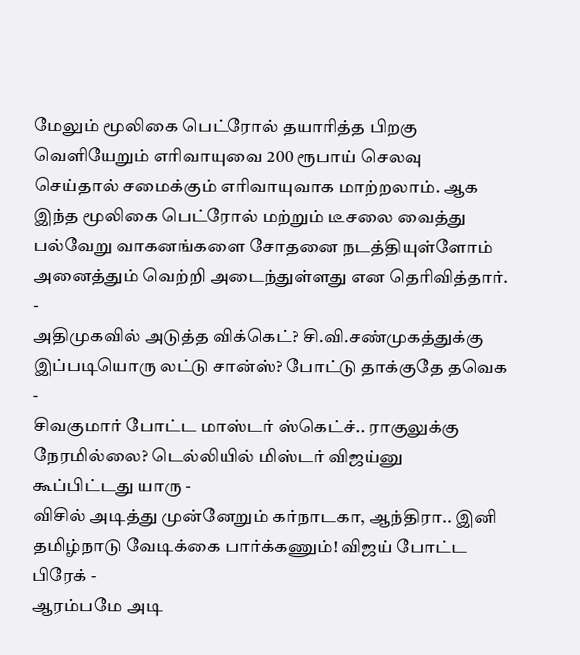மேலும் மூலிகை பெட்ரோல் தயாரித்த பிறகு வெளியேறும் எரிவாயுவை 200 ரூபாய் செலவு செய்தால் சமைக்கும் எரிவாயுவாக மாற்றலாம். ஆக இந்த மூலிகை பெட்ரோல் மற்றும் டீசலை வைத்து பல்வேறு வாகனங்களை சோதனை நடத்தியுள்ளோம் அனைத்தும் வெற்றி அடைந்துள்ளது என தெரிவித்தார்.
-
அதிமுகவில் அடுத்த விக்கெட்? சி.வி.சண்முகத்துக்கு இப்படியொரு லட்டு சான்ஸ்? போட்டு தாக்குதே தவெக -
சிவகுமார் போட்ட மாஸ்டர் ஸ்கெட்ச்.. ராகுலுக்கு நேரமில்லை? டெல்லியில் மிஸ்டர் விஜய்னு கூப்பிட்டது யாரு -
விசில் அடித்து முன்னேறும் கர்நாடகா, ஆந்திரா.. இனி தமிழ்நாடு வேடிக்கை பார்க்கணும்! விஜய் போட்ட பிரேக் -
ஆரம்பமே அடி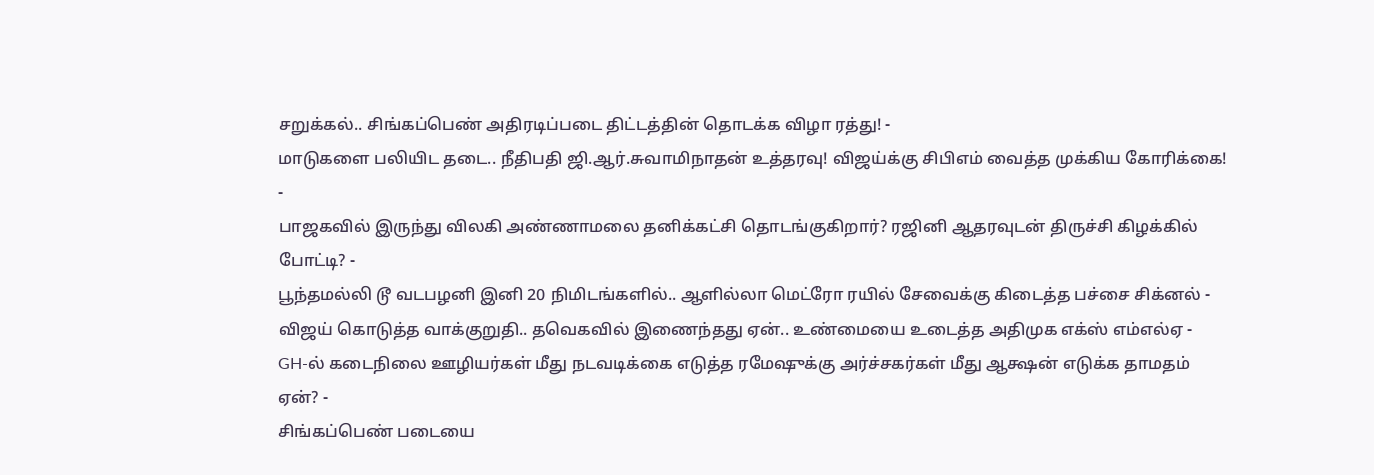சறுக்கல்.. சிங்கப்பெண் அதிரடிப்படை திட்டத்தின் தொடக்க விழா ரத்து! -
மாடுகளை பலியிட தடை.. நீதிபதி ஜி.ஆர்.சுவாமிநாதன் உத்தரவு! விஜய்க்கு சிபிஎம் வைத்த முக்கிய கோரிக்கை! -
பாஜகவில் இருந்து விலகி அண்ணாமலை தனிக்கட்சி தொடங்குகிறார்? ரஜினி ஆதரவுடன் திருச்சி கிழக்கில் போட்டி? -
பூந்தமல்லி டூ வடபழனி இனி 20 நிமிடங்களில்.. ஆளில்லா மெட்ரோ ரயில் சேவைக்கு கிடைத்த பச்சை சிக்னல் -
விஜய் கொடுத்த வாக்குறுதி.. தவெகவில் இணைந்தது ஏன்.. உண்மையை உடைத்த அதிமுக எக்ஸ் எம்எல்ஏ -
GH-ல் கடைநிலை ஊழியர்கள் மீது நடவடிக்கை எடுத்த ரமேஷுக்கு அர்ச்சகர்கள் மீது ஆக்ஷன் எடுக்க தாமதம் ஏன்? -
சிங்கப்பெண் படையை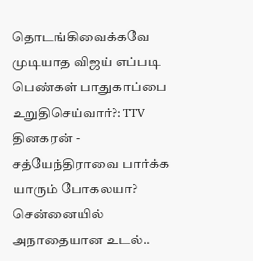தொடங்கிவைக்கவே முடியாத விஜய் எப்படி பெண்கள் பாதுகாப்பை உறுதிசெய்வார்?: TTV தினகரன் -
சத்யேந்திராவை பார்க்க யாரும் போகலயா? சென்னையில் அநாதையான உடல்..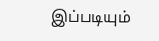இப்படியும்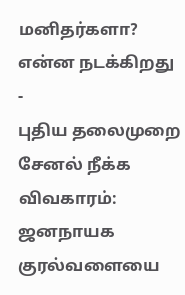மனிதர்களா? என்ன நடக்கிறது -
புதிய தலைமுறை சேனல் நீக்க விவகாரம்: ஜனநாயக குரல்வளையை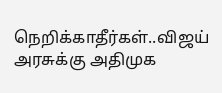நெறிக்காதீர்கள்..விஜய் அரசுக்கு அதிமுக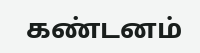கண்டனம்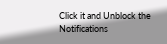Click it and Unblock the Notifications